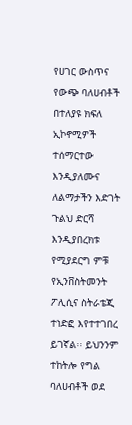የሀገር ውስጥና የውጭ ባለሀብቶች በተለያዩ ክፍለ ኢኮኖሚዎች ተሰማርተው እንዲያለሙና ለልማታችን እድገት ጉልህ ድርሻ እንዲያበረክቱ የሚያደርግ ምቹ የኢንቨስትመንት ፖሊሲና ስትራቴጂ ተነድፎ እየተተገበረ ይገኛል፡፡ ይህንንም ተከትሎ የግል ባለሀብቶች ወደ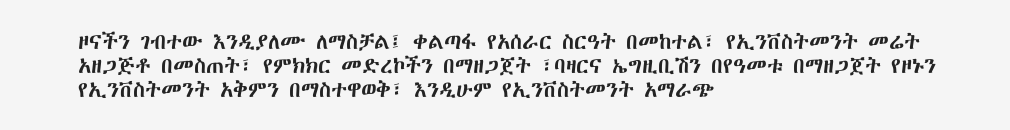ዞናችን ገብተው እንዲያለሙ ለማስቻል፤ ቀልጣፋ የአሰራር ስርዓት በመከተል፣ የኢንቨስትመንት መሬት አዘጋጅቶ በመስጠት፣ የምክክር መድረኮችን በማዘጋጀት ፣ባዛርና ኤግዚቢሽን በየዓመቱ በማዘጋጀት የዞኑን የኢንቨስትመንት አቅምን በማስተዋወቅ፣ እንዲሁም የኢንቨስትመንት አማራጭ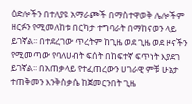ዕድሎችን በተለያዩ አማራጮች በማስተዋወቅ ሌሎችም ዘርፉን የሚመለከቱ በርካታ ተግባራት በማከናወን ላይ ይገኛል፡፡ በተደረገው ጥረትም ከጊዜ ወደ ጊዜ ወደ ዞናችን የሚመጣው የባለሀብት ፍሰት በከፍተኛ ፍጥነት እያደገ ይገኛል፡፡ በአጠቃላይ የተፈጠረውን ሀገራዊ ምቹ ሁኔታ ተጠቅመን እንቅስቃሴ ከጀመርንበት ጊዜ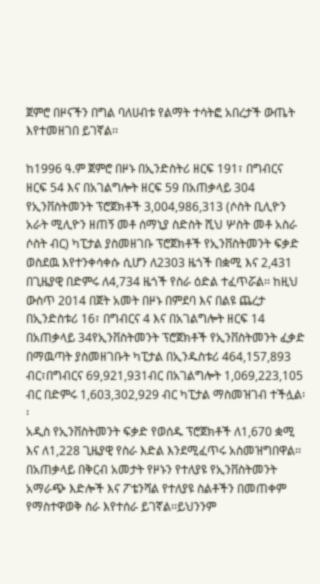ጀምሮ በዞናችን በግል ባለሀብቱ የልማት ተሳትፎ አበረታች ውጤት እየተመዘገበ ይገኛል፡፡

ከ1996 ዓ.ም ጀምሮ በዞኑ በኢንድስትሪ ዘርፍ 191፣ በግብርና ዘርፍ 54 እና በአገልግሎት ዘርፍ 59 በአጠቃላይ 304 የኢንቨስትመንት ፕሮጀክቶች 3,004,986,313 (ሶስት ቢሊዮን አራት ሚሊዮን ዘጠኝ መቶ ሰማኒያ ስድስት ሺህ ሦስት መቶ አስራ ሶስት ብር) ካፒታል ያስመዘገቡ ፕሮጀክቶች የኢንቨስትመንት ፍቃድ ወስደዉ እየተንቀሳቀሱ ሲሆን ለ2303 ዜጎች በቋሚ እና 2,431 በጊዜያዊ በድምሩ ለ4,734 ዜጎች የስራ ዕድል ተፈጥሯል፡፡ ከዚህ ውስጥ 2014 በጀት አመት በዞኑ በምደባ እና በልዩ ጨረታ በኢንድስቱሪ 16፣ በግብርና 4 እና በአገልግሎት ዘርፍ 14 በአጠቃላይ 34የኢንቨስትመንት ፕሮጀክቶች የኢንቨስትመንት ፈቃድ በማዉጣት ያስመዘገቡት ካፒታል በኢንዱስቱሪ 464,157,893 ብር፣በግብርና 69,921,931ብር በአገልግሎት 1,069,223,105 ብር በድምሩ 1,603,302,929 ብር ካፒታል ማስመዝገብ ተችሏል፡፡
አዲስ የኢንቨስትመንት ፍቃድ የወሰዱ ፕሮጀክቶች ለ1,670 ቋሚ እና ለ1,228 ጊዜያዊ የስራ እድል እንደሚፈጥሩ አስመዝግበዋል፡፡በአጠቃላይ በቅርብ አመታት የዞኑን የተለያዩ የኢንቨስትመንት አማራጭ እድሎች እና ፖቴንሻል የተለያዩ ስልቶችን በመጠቀም የማስተዋወቅ ስራ እየተሰራ ይገኛል፡፡ይህንንም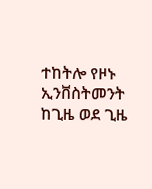ተከትሎ የዞኑ ኢንቨስትመንት ከጊዜ ወደ ጊዜ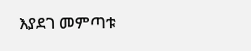እያደገ መምጣቱ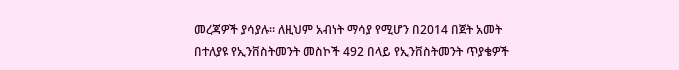መረጃዎች ያሳያሉ፡፡ ለዚህም አብነት ማሳያ የሚሆን በ2014 በጀት አመት በተለያዩ የኢንቨስትመንት መስኮች 492 በላይ የኢንቨስትመንት ጥያቄዎች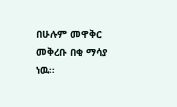በሁሉም መዋቅር መቅረቡ በቂ ማሳያ ነዉ፡፡